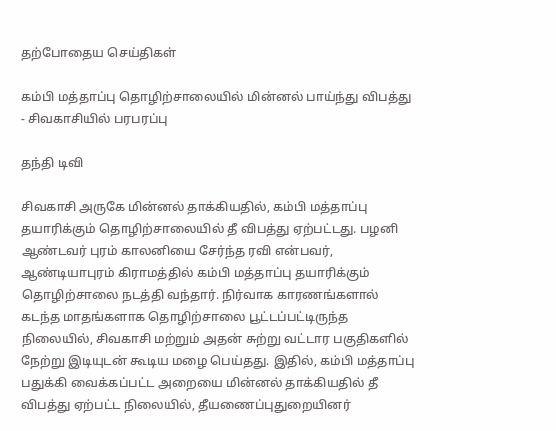தற்போதைய செய்திகள்

கம்பி மத்தாப்பு தொழிற்சாலையில் மின்னல் பாய்ந்து விபத்து - சிவகாசியில் பரபரப்பு

தந்தி டிவி

சிவகாசி அருகே மின்னல் தாக்கியதில், கம்பி மத்தாப்பு தயாரிக்கும் தொழிற்சாலையில் தீ விபத்து ஏற்பட்டது. பழனி ஆண்டவர் புரம் காலனியை சேர்ந்த ரவி என்பவர், ஆண்டியாபுரம் கிராமத்தில் கம்பி மத்தாப்பு தயாரிக்கும் தொழிற்சாலை நடத்தி வந்தார். நிர்வாக காரணங்களால் கடந்த மாதங்களாக தொழிற்சாலை பூட்டப்பட்டிருந்த நிலையில், சிவகாசி மற்றும் அதன் சுற்று வட்டார பகுதிகளில் நேற்று இடியுடன் கூடிய மழை பெய்தது. இதில், கம்பி மத்தாப்பு பதுக்கி வைக்கப்பட்ட அறையை மின்னல் தாக்கியதில் தீ விபத்து ஏற்பட்ட நிலையில், தீயணைப்புதுறையினர்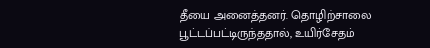தீயை அனைத்தனர். தொழிற்சாலை பூட்டப்பட்டிருந்ததால், உயிர்சேதம்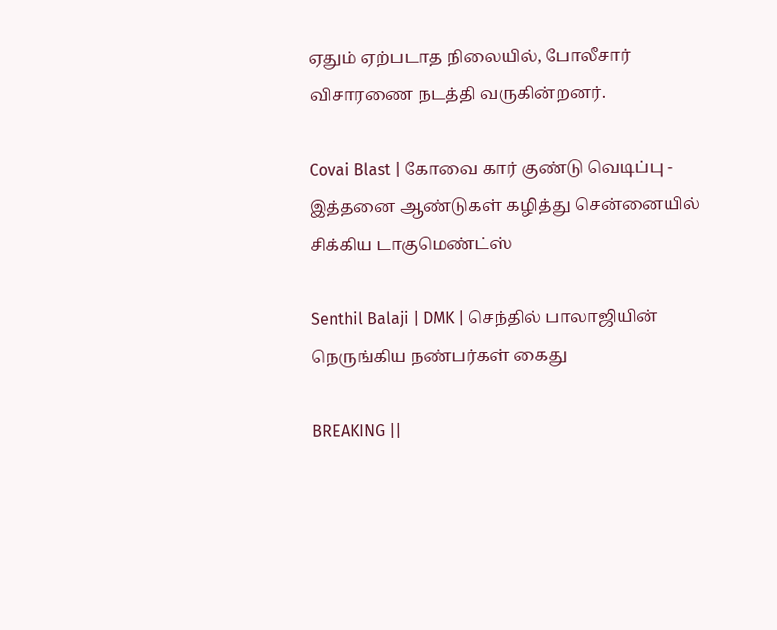ஏதும் ஏற்படாத நிலையில், போலீசார் விசாரணை நடத்தி வருகின்றனர்.

Covai Blast | கோவை கார் குண்டு வெடிப்பு - இத்தனை ஆண்டுகள் கழித்து சென்னையில் சிக்கிய டாகுமெண்ட்ஸ்

Senthil Balaji | DMK | செந்தில் பாலாஜியின் நெருங்கிய நண்பர்கள் கைது

BREAKING ||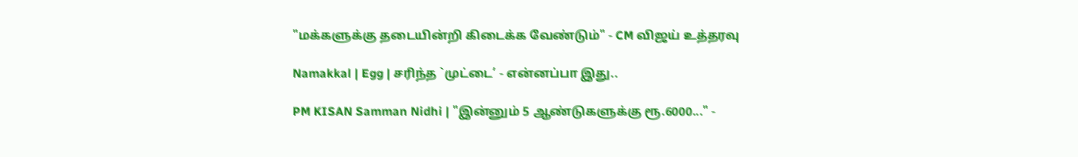"மக்களுக்கு தடையின்றி கிடைக்க வேண்டும்" - CM விஜய் உத்தரவு

Namakkal | Egg | சரிந்த `முட்டை’ - என்னப்பா இது..

PM KISAN Samman Nidhi | "இன்னும் 5 ஆண்டுகளுக்கு ரூ.6000..." -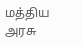மத்திய அரசு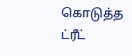கொடுத்த ட்ரீட்